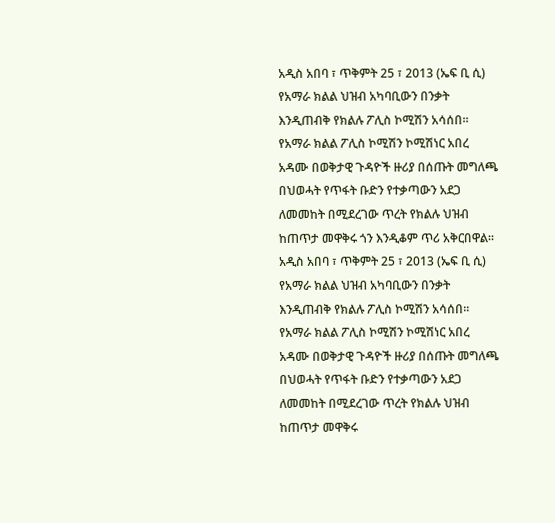አዲስ አበባ ፣ ጥቅምት 25 ፣ 2013 (ኤፍ ቢ ሲ) የአማራ ክልል ህዝብ አካባቢውን በንቃት እንዲጠብቅ የክልሉ ፖሊስ ኮሚሽን አሳሰበ፡፡
የአማራ ክልል ፖሊስ ኮሚሽን ኮሚሽነር አበረ አዳሙ በወቅታዊ ጉዳዮች ዙሪያ በሰጡት መግለጫ በህወሓት የጥፋት ቡድን የተቃጣውን አደጋ ለመመከት በሚደረገው ጥረት የክልሉ ህዝብ ከጠጥታ መዋቅሩ ጎን እንዲቆም ጥሪ አቅርበዋል፡፡
አዲስ አበባ ፣ ጥቅምት 25 ፣ 2013 (ኤፍ ቢ ሲ) የአማራ ክልል ህዝብ አካባቢውን በንቃት እንዲጠብቅ የክልሉ ፖሊስ ኮሚሽን አሳሰበ፡፡
የአማራ ክልል ፖሊስ ኮሚሽን ኮሚሽነር አበረ አዳሙ በወቅታዊ ጉዳዮች ዙሪያ በሰጡት መግለጫ በህወሓት የጥፋት ቡድን የተቃጣውን አደጋ ለመመከት በሚደረገው ጥረት የክልሉ ህዝብ ከጠጥታ መዋቅሩ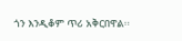ጎን እንዲቆም ጥሪ አቅርበዋል፡፡